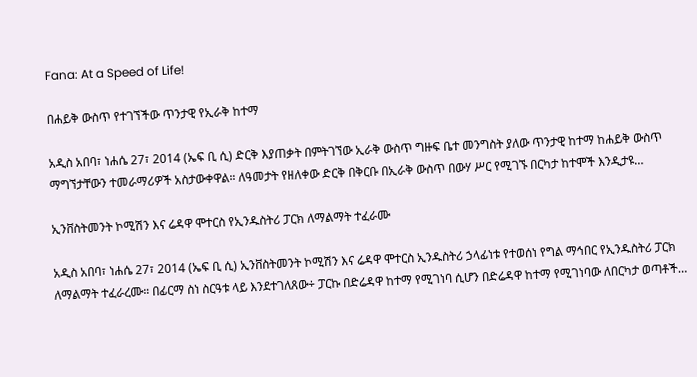Fana: At a Speed of Life!

በሐይቅ ውስጥ የተገኘችው ጥንታዊ የኢራቅ ከተማ

አዲስ አበባ፣ ነሐሴ 27፣ 2014 (ኤፍ ቢ ሲ) ድርቅ እያጠቃት በምትገኘው ኢራቅ ውስጥ ግዙፍ ቤተ መንግስት ያለው ጥንታዊ ከተማ ከሐይቅ ውስጥ ማግኘታቸውን ተመራማሪዎች አስታውቀዋል። ለዓመታት የዘለቀው ድርቅ በቅርቡ በኢራቅ ውስጥ በውሃ ሥር የሚገኙ በርካታ ከተሞች እንዲታዩ…

ኢንቨስትመንት ኮሚሽን እና ሬዳዋ ሞተርስ የኢንዱስትሪ ፓርክ ለማልማት ተፈራሙ

አዲስ አበባ፣ ነሐሴ 27፣ 2014 (ኤፍ ቢ ሲ) ኢንቨስትመንት ኮሚሽን እና ሬዳዋ ሞተርስ ኢንዱስትሪ ኃላፊነቱ የተወሰነ የግል ማኅበር የኢንዱስትሪ ፓርክ ለማልማት ተፈራረሙ። በፊርማ ስነ ስርዓቱ ላይ እንደተገለጸው÷ ፓርኩ በድሬዳዋ ከተማ የሚገነባ ሲሆን በድሬዳዋ ከተማ የሚገነባው ለበርካታ ወጣቶች…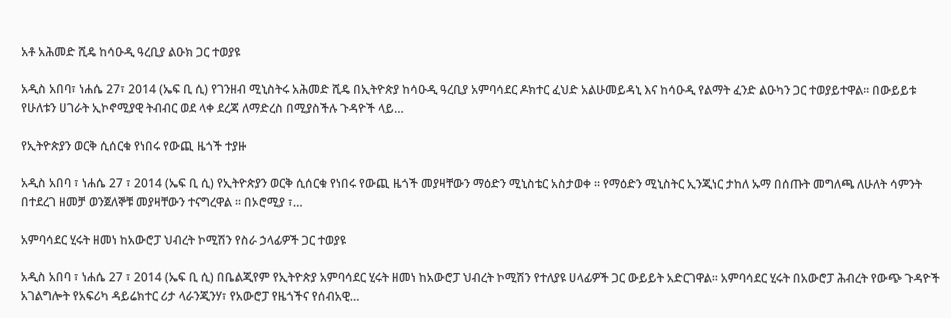አቶ አሕመድ ሺዴ ከሳዑዲ ዓረቢያ ልዑክ ጋር ተወያዩ

አዲስ አበባ፣ ነሐሴ 27፣ 2014 (ኤፍ ቢ ሲ) የገንዘብ ሚኒስትሩ አሕመድ ሺዴ በኢትዮጵያ ከሳዑዲ ዓረቢያ አምባሳደር ዶክተር ፈህድ አልሁመይዳኒ እና ከሳዑዲ የልማት ፈንድ ልዑካን ጋር ተወያይተዋል፡፡ በውይይቱ የሁለቱን ሀገራት ኢኮኖሚያዊ ትብብር ወደ ላቀ ደረጃ ለማድረስ በሚያስችሉ ጉዳዮች ላይ…

የኢትዮጵያን ወርቅ ሲሰርቁ የነበሩ የውጪ ዜጎች ተያዙ

አዲስ አበባ ፣ ነሐሴ 27 ፣ 2014 (ኤፍ ቢ ሲ) የኢትዮጵያን ወርቅ ሲሰርቁ የነበሩ የውጪ ዜጎች መያዛቸውን ማዕድን ሚኒስቴር አስታወቀ ። የማዕድን ሚኒስትር ኢንጂነር ታከለ ኡማ በሰጡት መግለጫ ለሁለት ሳምንት በተደረገ ዘመቻ ወንጀለኞቹ መያዛቸውን ተናግረዋል ። በኦሮሚያ ፣…

አምባሳደር ሂሩት ዘመነ ከአውሮፓ ህብረት ኮሚሽን የስራ ኃላፊዎች ጋር ተወያዩ

አዲስ አበባ ፣ ነሐሴ 27 ፣ 2014 (ኤፍ ቢ ሲ) በቤልጂየም የኢትዮጵያ አምባሳደር ሂሩት ዘመነ ከአውሮፓ ህብረት ኮሚሽን የተለያዩ ሀላፊዎች ጋር ውይይት አድርገዋል፡፡ አምባሳደር ሂሩት በአውሮፓ ሕብረት የውጭ ጉዳዮች አገልግሎት የአፍሪካ ዳይሬክተር ሪታ ላራንጂንሃ፣ የአውሮፓ የዜጎችና የሰብአዊ…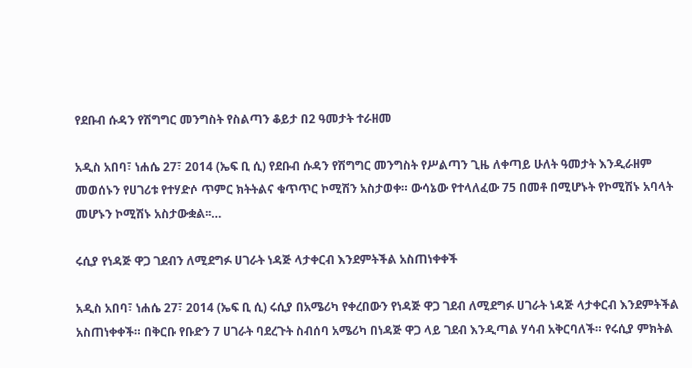የደቡብ ሱዳን የሽግግር መንግስት የስልጣን ቆይታ በ2 ዓመታት ተራዘመ

አዲስ አበባ፣ ነሐሴ 27፣ 2014 (ኤፍ ቢ ሲ) የደቡብ ሱዳን የሽግግር መንግስት የሥልጣን ጊዜ ለቀጣይ ሁለት ዓመታት እንዲራዘም መወሰኑን የሀገሪቱ የተሃድሶ ጥምር ክትትልና ቁጥጥር ኮሚሽን አስታወቀ። ውሳኔው የተላለፈው 75 በመቶ በሚሆኑት የኮሚሽኑ አባላት መሆኑን ኮሚሽኑ አስታውቋል፡፡…

ሩሲያ የነዳጅ ዋጋ ገደብን ለሚደግፉ ሀገራት ነዳጅ ላታቀርብ እንደምትችል አስጠነቀቀች

አዲስ አበባ፣ ነሐሴ 27፣ 2014 (ኤፍ ቢ ሲ) ሩሲያ በአሜሪካ የቀረበውን የነዳጅ ዋጋ ገደብ ለሚደግፉ ሀገራት ነዳጅ ላታቀርብ እንደምትችል አስጠነቀቀች። በቅርቡ የቡድን 7 ሀገራት ባደረጉት ስብሰባ አሜሪካ በነዳጅ ዋጋ ላይ ገደብ እንዲጣል ሃሳብ አቅርባለች። የሩሲያ ምክትል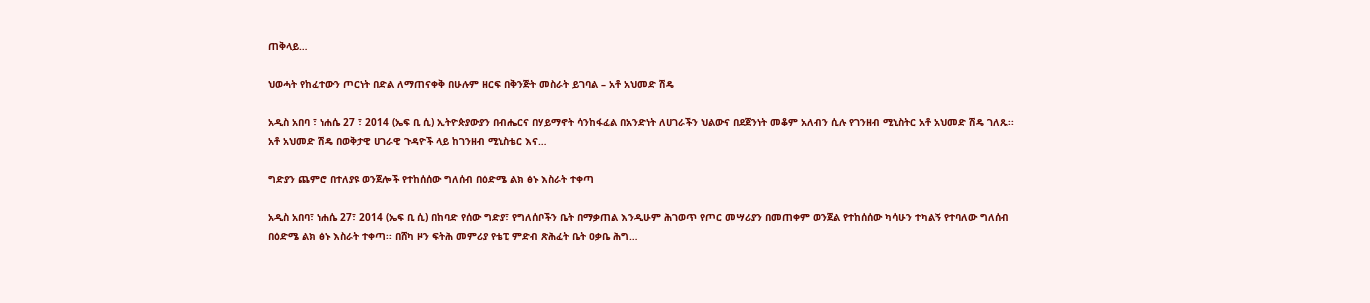ጠቅላይ…

ህወሓት የከፈተውን ጦርነት በድል ለማጠናቀቅ በሁሉም ዘርፍ በቅንጅት መስራት ይገባል – አቶ አህመድ ሽዴ

አዲስ አበባ ፣ ነሐሴ 27 ፣ 2014 (ኤፍ ቢ ሲ) ኢትዮጵያውያን በብሔርና በሃይማኖት ሳንከፋፈል በአንድነት ለሀገራችን ህልውና በደጀንነት መቆም አለብን ሲሉ የገንዘብ ሚኒስትር አቶ አህመድ ሽዴ ገለጹ፡፡   አቶ አህመድ ሽዴ በወቅታዊ ሀገራዊ ጉዳዮች ላይ ከገንዘብ ሚኒስቴር እና…

ግድያን ጨምሮ በተለያዩ ወንጀሎች የተከሰሰው ግለሰብ በዕድሜ ልክ ፅኑ እስራት ተቀጣ

አዲስ አበባ፣ ነሐሴ 27፣ 2014 (ኤፍ ቢ ሲ) በከባድ የሰው ግድያ፣ የግለሰቦችን ቤት በማቃጠል እንዲሁም ሕገወጥ የጦር መሣሪያን በመጠቀም ወንጀል የተከሰሰው ካሳሁን ተካልኝ የተባለው ግለሰብ በዕድሜ ልክ ፅኑ እስራት ተቀጣ፡፡ በሸካ ዞን ፍትሕ መምሪያ የቴፒ ምድብ ጽሕፈት ቤት ዐቃቤ ሕግ…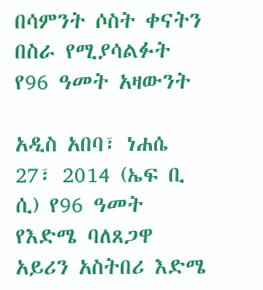በሳምንት ሶስት ቀናትን በስራ የሚያሳልፉት የ96 ዓመት አዛውንት

አዲስ አበባ፣ ነሐሴ 27፣ 2014 (ኤፍ ቢ ሲ) የ96 ዓመት የእድሜ ባለጸጋዋ አይሪን አስትበሪ እድሜ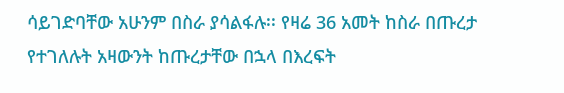ሳይገድባቸው አሁንም በስራ ያሳልፋሉ፡፡ የዛሬ 36 አመት ከስራ በጡረታ የተገለሉት አዛውንት ከጡረታቸው በኋላ በእረፍት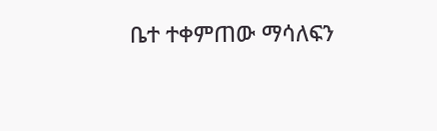ቤተ ተቀምጠው ማሳለፍን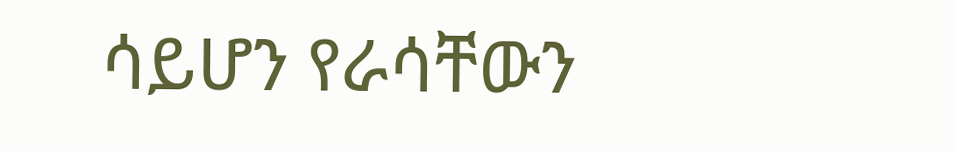ሳይሆን የራሳቸውን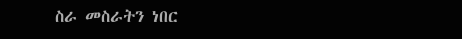ስራ መስራትን ነበር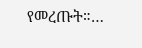የመረጡት።…